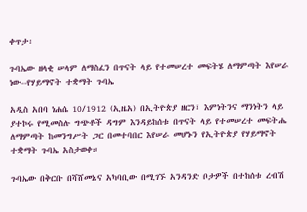ቀጥታ፡

ጉባኤው ዘላቂ ሠላም ለማስፈን በጥናት ላይ የተመሠረተ መፍትሄ ለማምጣት እየሠራ ነው--የሃይማኖት ተቋማት ጉባኤ

አዲስ አበባ ነሐሴ 10/1912 (ኢዜአ) በኢትዮጵያ ዘርን፣ እምነትንና ማንነትን ላይ ያተኮሩ የሚመስሉ ግጭቶች ዳግም እንዳይከሰቱ በጥናት ላይ የተመሠረተ መፍትሔ ለማምጣት ከመንግሥት ጋር በመተባበር እየሠራ መሆኑን የኢትዮጵያ የሃይማኖት ተቋማት ጉባኤ አስታወቀ።

ጉባኤው በቅርቡ በሻሸመኔና አካባቢው በሚገኙ አንዳንድ ቦታዎች በተከሰቱ ረብሽ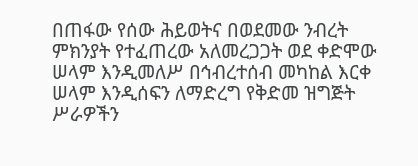በጠፋው የሰው ሕይወትና በወደመው ንብረት ምክንያት የተፈጠረው አለመረጋጋት ወደ ቀድሞው ሠላም እንዲመለሥ በኅብረተሰብ መካከል እርቀ ሠላም እንዲሰፍን ለማድረግ የቅድመ ዝግጅት ሥራዎችን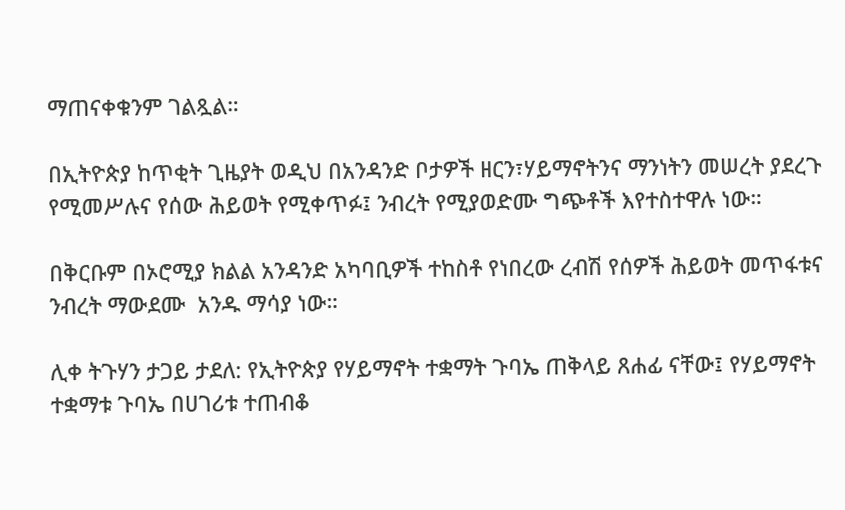ማጠናቀቁንም ገልጿል።

በኢትዮጵያ ከጥቂት ጊዜያት ወዲህ በአንዳንድ ቦታዎች ዘርን፣ሃይማኖትንና ማንነትን መሠረት ያደረጉ የሚመሥሉና የሰው ሕይወት የሚቀጥፉ፤ ንብረት የሚያወድሙ ግጭቶች እየተስተዋሉ ነው።

በቅርቡም በኦሮሚያ ክልል አንዳንድ አካባቢዎች ተከስቶ የነበረው ረብሽ የሰዎች ሕይወት መጥፋቱና  ንብረት ማውደሙ  አንዱ ማሳያ ነው።

ሊቀ ትጉሃን ታጋይ ታደለ: የኢትዮጵያ የሃይማኖት ተቋማት ጉባኤ ጠቅላይ ጸሐፊ ናቸው፤ የሃይማኖት ተቋማቱ ጉባኤ በሀገሪቱ ተጠብቆ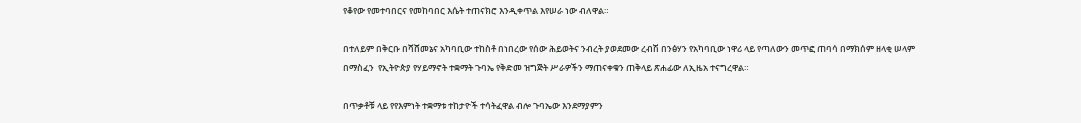የቆየው የመተባበርና የመከባበር እሴት ተጠናክሮ እንዲቀጥል እየሠራ ነው ብለዋል።

በተለይም በቅርቡ በሻሸመኔና አካባቢው ተከስቶ በነበረው የሰው ሕይወትና ንብረት ያወደመው ረብሽ በንፅሃን የአካባቢው ነዋሪ ላይ የጣለውን መጥፎ ጠባሳ በማክሰም ዘላቂ ሠላም በማስፈን  የኢትዮጵያ የሃይማኖት ተቋማት ጉባኤ የቅድመ ዝግጅት ሥራዎችን ማጠናቀቁን ጠቅላይ ጽሐፊው ለኢዜአ ተናግረዋል።

በጥቃቶቹ ላይ የየእምነት ተቋማቱ ተከታዮች ተሳትፈዋል ብሎ ጉባኤው እንደማያምን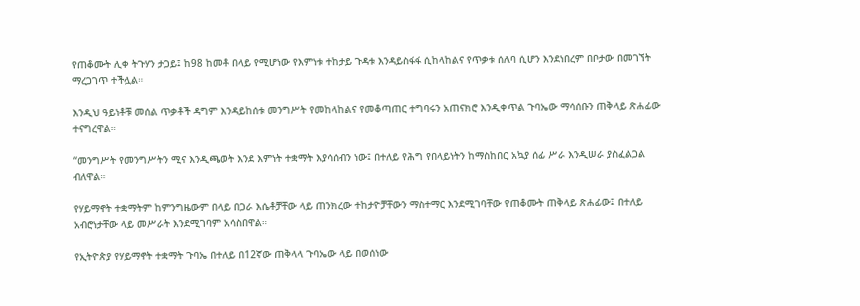የጠቆሙት ሊቀ ትጉሃን ታጋይ፤ ከ98 ከመቶ በላይ የሚሆነው የእምነቱ ተከታይ ጉዳቱ እንዳይስፋፋ ሲከላከልና የጥቃቱ ሰለባ ሲሆን እንደነበረም በቦታው በመገኘት ማረጋገጥ ተችሏል።

እንዲህ ዓይነቶቹ መሰል ጥቃቶች ዳግም እንዳይከሰቱ መንግሥት የመከላከልና የመቆጣጠር ተግባሩን አጠናክሮ እንዲቀጥል ጉባኤው ማሳሰቡን ጠቅላይ ጽሐፊው ተናግረዋል።

“መንግሥት የመንግሥትን ሚና እንዲጫወት እንደ እምነት ተቋማት እያሳሰብን ነው፤ በተለይ የሕግ የበላይነትን ከማስከበር አኳያ ሰፊ ሥራ እንዲሠራ ያስፈልጋል ብለዋል።

የሃይማኖት ተቋማትም ከምንግዜውም በላይ በጋራ እሴቶቻቸው ላይ ጠንክረው ተከታዮቻቸውን ማስተማር እንደሚገባቸው የጠቆሙት ጠቅላይ ጽሐፊው፤ በተለይ አብሮነታቸው ላይ መሥራት እንደሚገባም አሳስበዋል።

የኢትዮጵያ የሃይማኖት ተቋማት ጉባኤ በተለይ በ12ኛው ጠቅላላ ጉባኤው ላይ በወሰነው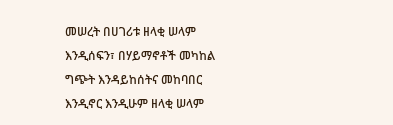መሠረት በሀገሪቱ ዘላቂ ሠላም እንዲሰፍን፣ በሃይማኖቶች መካከል ግጭት እንዳይከሰትና መከባበር እንዲኖር እንዲሁም ዘላቂ ሠላም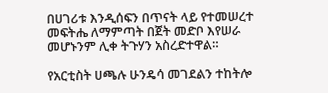በሀገሪቱ እንዲሰፍን በጥናት ላይ የተመሠረተ መፍትሔ ለማምጣት በጀት መድቦ እየሠራ መሆኑንም ሊቀ ትጉሃን አስረድተዋል።

የአርቲስት ሀጫሉ ሁንዴሳ መገደልን ተከትሎ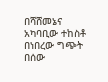በሻሸመኔና አካባቢው ተከስቶ በነበረው ግጭት በሰው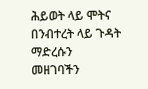ሕይወት ላይ ሞትና በንብተረት ላይ ጉዳት ማድረሱን መዘገባችን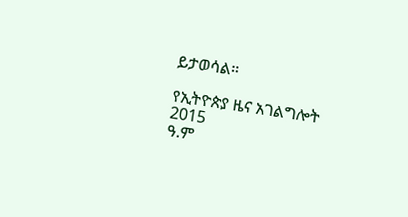ይታወሳል።

የኢትዮጵያ ዜና አገልግሎት
2015
ዓ.ም